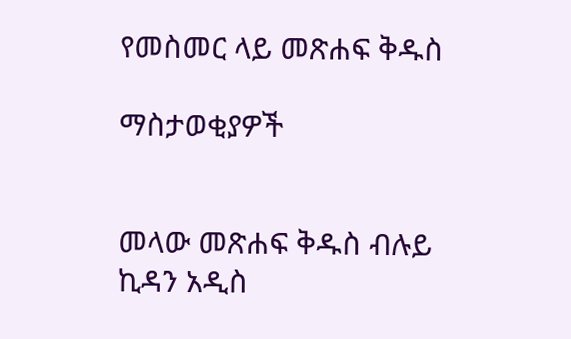የመስመር ላይ መጽሐፍ ቅዱስ

ማስታወቂያዎች


መላው መጽሐፍ ቅዱስ ብሉይ ኪዳን አዲስ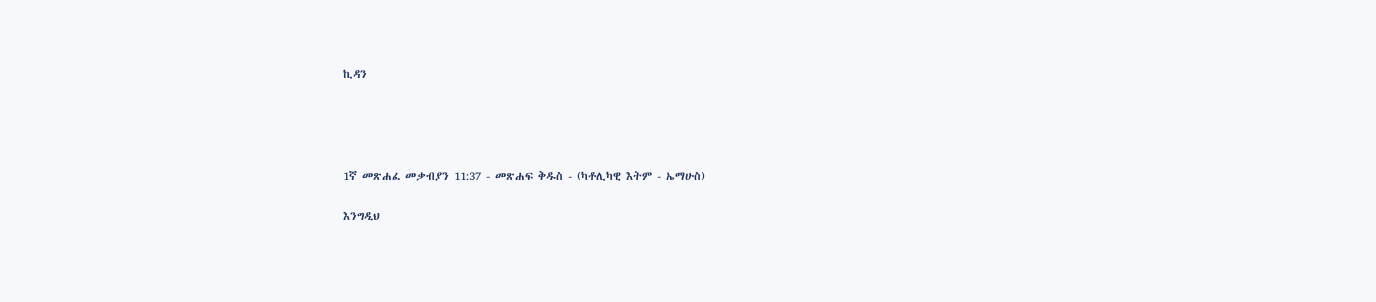ኪዳን




1ኛ መጽሐፈ መቃብያን 11:37 - መጽሐፍ ቅዱስ - (ካቶሊካዊ እትም - ኤማሁስ)

እንግዲህ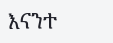እናንተ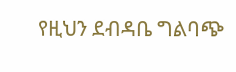የዚህን ደብዳቤ ግልባጭ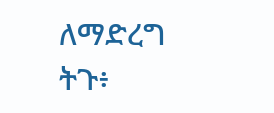ለማድረግ ትጉ፥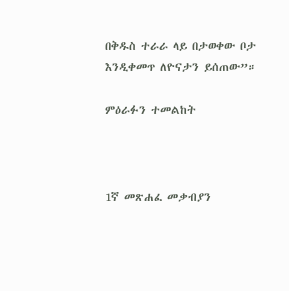በቅዱስ ተራራ ላይ በታወቀው ቦታ እንዲቀመጥ ለዮናታን ይሰጠው”።

ምዕራፉን ተመልከት



1ኛ መጽሐፈ መቃብያን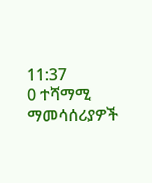11:37
0 ተሻማሚ ማመሳሰሪያዎች